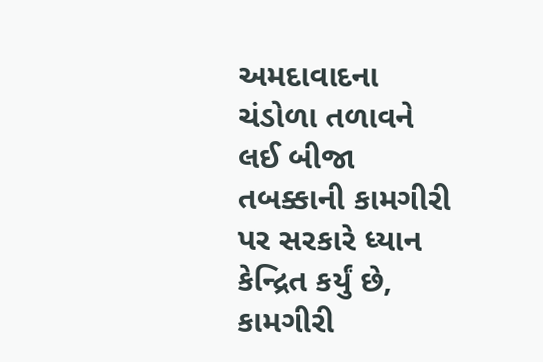અમદાવાદના ચંડોળા તળાવને લઈ બીજા તબક્કાની કામગીરી પર સરકારે ધ્યાન કેન્દ્રિત કર્યું છે, કામગીરી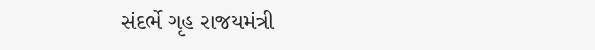સંદર્ભે ગૃહ રાજયમંત્રી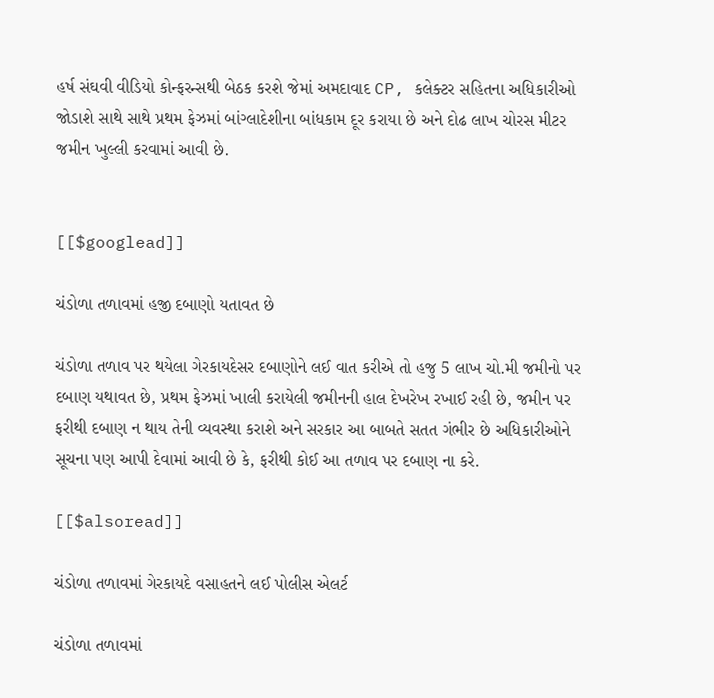હર્ષ સંઘવી વીડિયો કોન્ફરન્સથી બેઠક કરશે જેમાં અમદાવાદ CP, કલેક્ટર સહિતના અધિકારીઓ જોડાશે સાથે સાથે પ્રથમ ફેઝમાં બાંગ્લાદેશીના બાંધકામ દૂર કરાયા છે અને દોઢ લાખ ચોરસ મીટર જમીન ખુલ્લી કરવામાં આવી છે.


[[$googlead]]

ચંડોળા તળાવમાં હજી દબાણો યતાવત છે

ચંડોળા તળાવ પર થયેલા ગેરકાયદેસર દબાણોને લઈ વાત કરીએ તો હજુ 5 લાખ ચો.મી જમીનો પર દબાણ યથાવત છે, પ્રથમ ફેઝમાં ખાલી કરાયેલી જમીનની હાલ દેખરેખ રખાઈ રહી છે, જમીન પર ફરીથી દબાણ ન થાય તેની વ્યવસ્થા કરાશે અને સરકાર આ બાબતે સતત ગંભીર છે અધિકારીઓને સૂચના પણ આપી દેવામાં આવી છે કે, ફરીથી કોઈ આ તળાવ પર દબાણ ના કરે.

[[$alsoread]]

ચંડોળા તળાવમાં ગેરકાયદે વસાહતને લઈ પોલીસ એલર્ટ

ચંડોળા તળાવમાં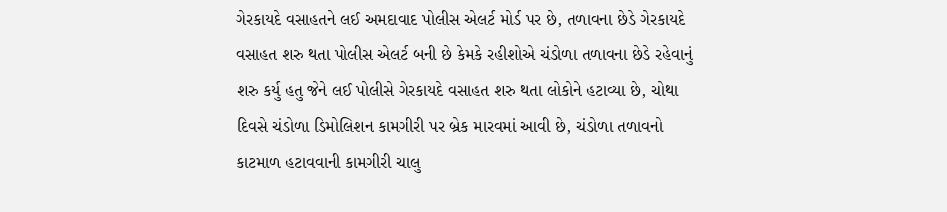ગેરકાયદે વસાહતને લઈ અમદાવાદ પોલીસ એલર્ટ મોર્ડ પર છે, તળાવના છેડે ગેરકાયદે વસાહત શરુ થતા પોલીસ એલર્ટ બની છે કેમકે રહીશોએ ચંડોળા તળાવના છેડે રહેવાનું શરુ કર્યુ હતુ જેને લઈ પોલીસે ગેરકાયદે વસાહત શરુ થતા લોકોને હટાવ્યા છે, ચોથા દિવસે ચંડોળા ડિમોલિશન કામગીરી પર બ્રેક મારવમાં આવી છે, ચંડોળા તળાવનો કાટમાળ હટાવવાની કામગીરી ચાલુ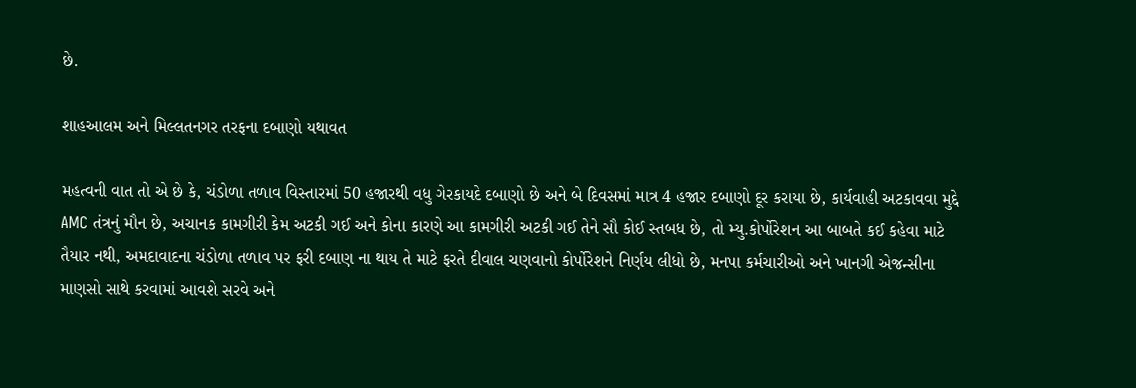છે.

શાહઆલમ અને મિલ્લતનગર તરફના દબાણો યથાવત

મહત્વની વાત તો એ છે કે, ચંડોળા તળાવ વિસ્તારમાં 50 હજારથી વધુ ગેરકાયદે દબાણો છે અને બે દિવસમાં માત્ર 4 હજાર દબાણો દૂર કરાયા છે, કાર્યવાહી અટકાવવા મુદ્દે AMC તંત્રનું મૌન છે, અચાનક કામગીરી કેમ અટકી ગઈ અને કોના કારણે આ કામગીરી અટકી ગઈ તેને સૌ કોઈ સ્તબધ છે, તો મ્યુ.કોર્પોરેશન આ બાબતે કઈ કહેવા માટે તૈયાર નથી, અમદાવાદના ચંડોળા તળાવ પર ફરી દબાણ ના થાય તે માટે ફરતે દીવાલ ચણવાનો કોર્પોરેશને નિર્ણય લીધો છે, મનપા કર્મચારીઓ અને ખાનગી એજન્સીના માણસો સાથે કરવામાં આવશે સરવે અને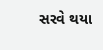સરવે થયા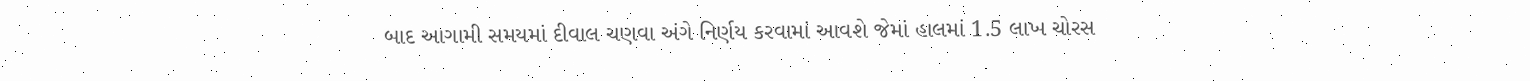બાદ આગામી સમયમાં દીવાલ ચણવા અંગે નિર્ણય કરવામાં આવશે જેમાં હાલમાં 1.5 લાખ ચોરસ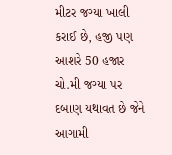મીટર જગ્યા ખાલી કરાઈ છે, હજી પણ આશરે 50 હજાર ચો.મી જગ્યા પર દબાણ યથાવત છે જેને આગામી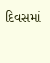દિવસમાં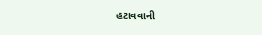હટાવવાની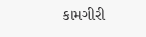કામગીરી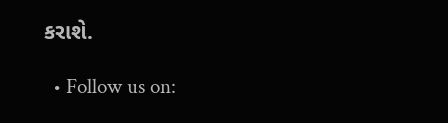કરાશે.

  • Follow us on: